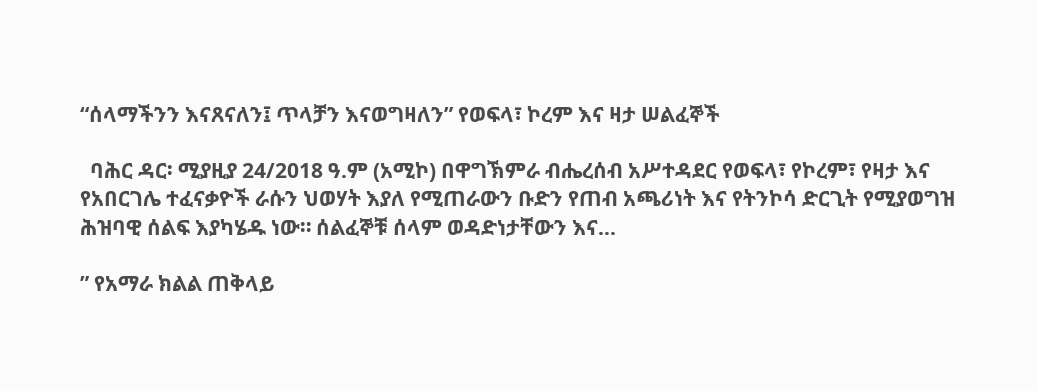“ሰላማችንን እናጸናለን፤ ጥላቻን እናወግዛለን” የወፍላ፣ ኮረም እና ዛታ ሠልፈኞች

  ባሕር ዳር፡ ሚያዚያ 24/2018 ዓ.ም (አሚኮ) በዋግኽምራ ብሔረሰብ አሥተዳደር የወፍላ፣ የኮረም፣ የዛታ እና የአበርገሌ ተፈናቃዮች ራሱን ህወሃት እያለ የሚጠራውን ቡድን የጠብ አጫሪነት እና የትንኮሳ ድርጊት የሚያወግዝ ሕዝባዊ ሰልፍ እያካሄዱ ነው። ሰልፈኞቹ ሰላም ወዳድነታቸውን እና...

” የአማራ ክልል ጠቅላይ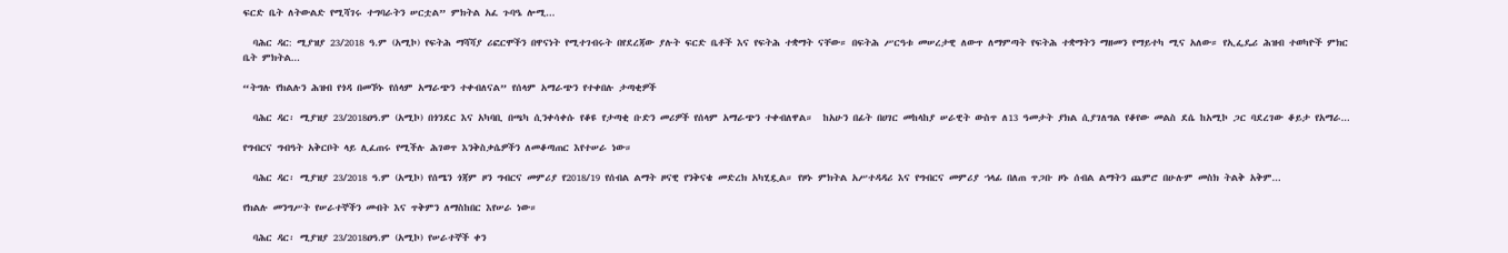ፍርድ ቤት ለትውልድ የሚሻገሩ ተግባራትን ሠርቷል” ምክትል አፈ ጉባዔ ሎሚ...

  ባሕር ዳር: ሚያዝያ 23/2018 ዓ.ም (አሚኮ) የፍትሕ ማሻሻያ ሪፎርሞችን በዋናነት የሚተገብሩት በየደረጃው ያሉት ፍርድ ቤቶች እና የፍትሕ ተቋማት ናቸው። በፍትሕ ሥርዓቱ መሠረታዊ ለውጥ ለማምጣት የፍትሕ ተቋማትን ማዘመን የማይተካ ሚና አለው። የኢፌዴሪ ሕዝብ ተወካዮች ምክር ቤት ምክትል...

“ትግሉ የክልሉን ሕዝብ የጎዳ በመኾኑ የሰላም አማራጭን ተቀብለናል” የሰላም አማራጭን የተቀበሉ ታጣቂዎች

  ባሕር ዳር፡ ሚያዝያ 23/2018ዐዓ.ም (አሚኮ) በጎንደር እና አካባቢ በጫካ ሲንቀሳቀሱ የቆዩ የታጣቂ ቡድን መሪዎች የሰላም አማራጭን ተቀብለዋል።  ከአሁን በፊት በሀገር መከላከያ ሠራዊት ውስጥ ለ13 ዓመታት ያክል ሲያገለግል የቆየው መልስ ደሴ ከአሚኮ ጋር ባደረገው ቆይታ የአማራ...

የግብርና ግብዓት አቅርቦት ላይ ሊፈጠሩ የሚችሉ ሕገወጥ እንቅስቃሴዎችን ለመቆጣጠር እየተሠራ ነው።

  ባሕር ዳር፡ ሚያዝያ 23/2018 ዓ.ም (አሚኮ) የሰሜን ጎጃም ዞን ግብርና መምሪያ የ2018/19 የሰብል ልማት ዞናዊ የንቅናቄ መድረክ አካሂዷል። የዞኑ ምክትል አሥተዳዳሪ እና የግብርና መምሪያ ኀላፊ በለጠ ጥጋቡ ዞኑ ሰብል ልማትን ጨምሮ በሁሉም መስክ ትልቅ አቅም...

የክልሉ መንግሥት የሠራተኞችን መብት እና ጥቅምን ለማስከበር እየሠራ ነው።

  ባሕር ዳር፡ ሚያዝያ 23/2018ዐዓ.ም (አሚኮ) የሠራተኞች ቀን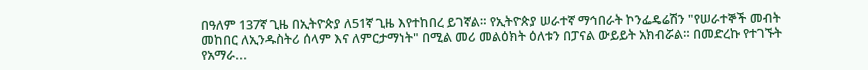በዓለም 137ኛ ጊዜ በኢትዮጵያ ለ51ኛ ጊዜ እየተከበረ ይገኛል። የኢትዮጵያ ሠራተኛ ማኅበራት ኮንፌዴሬሽን "የሠራተኞች መብት መከበር ለኢንዱስትሪ ሰላም እና ለምርታማነት" በሚል መሪ መልዕክት ዕለቱን በፓናል ውይይት አክብሯል። በመድረኩ የተገኙት የአማራ...